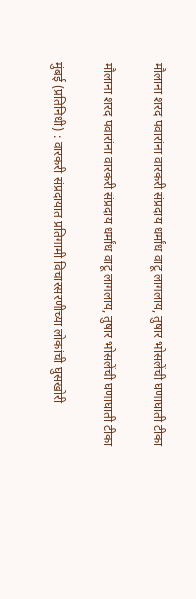मौलाना शरद पवारांना वारकरी संप्रदाय धर्मांध वाटू लागलाय, तुषार भोसलेंची घणाघाती टीका

मौलाना शरद पवारांना वारकरी संप्रदाय धर्मांध वाटू लागलाय, तुषार भोसलेंची घणाघाती टीका

मुंबई (प्रतिनिधी) : वारकरी संप्रदायात प्रतिगामी विचारसरणीच्या लोकांची घुसखोरी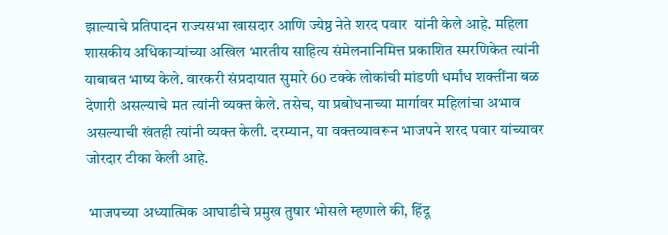झाल्याचे प्रतिपादन राज्यसभा खासदार आणि ज्येष्ठ नेते शरद पवार  यांनी केले आहे. महिला शासकीय अधिकाऱ्यांच्या अखिल भारतीय साहित्य संमेलनानिमित्त प्रकाशित स्मरणिकेत त्यांनी याबाबत भाष्य केले. वारकरी संप्रदायात सुमारे 60 टक्के लोकांची मांडणी धर्मांध शक्तींना बळ देणारी असल्याचे मत त्यांनी व्यक्त केले. तसेच, या प्रबोधनाच्या मार्गावर महिलांचा अभाव असल्याची खंतही त्यांनी व्यक्त केली. दरम्यान, या वक्तव्यावरून भाजपने शरद पवार यांच्यावर जोरदार टीका केली आहे.

 भाजपच्या अध्यात्मिक आघाडीचे प्रमुख तुषार भोसले म्हणाले की, हिंदू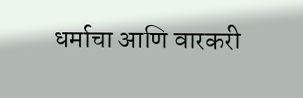धर्माचा आणि वारकरी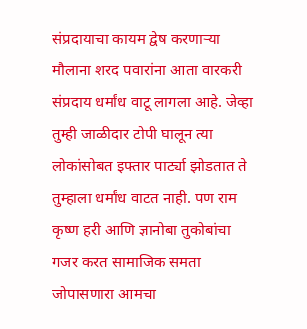संप्रदायाचा कायम द्वेष करणाऱ्या मौलाना शरद पवारांना आता वारकरी संप्रदाय धर्मांध वाटू लागला आहे. जेव्हा तुम्ही जाळीदार टोपी घालून त्या लोकांसोबत इफ्तार पार्ट्या झोडतात ते तुम्हाला धर्मांध वाटत नाही. पण राम कृष्ण हरी आणि ज्ञानोबा तुकोबांचा गजर करत सामाजिक समता जोपासणारा आमचा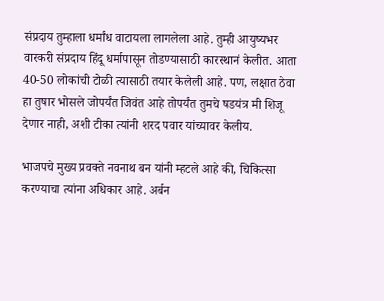संप्रदाय तुम्हाला धर्मांध वाटायला लागलेला आहे. तुम्ही आयुष्यभर वारकरी संप्रदाय हिंदू धर्मापासून तोडण्यासाठी कारस्थानं केलीत. आता 40-50 लोकांची टोळी त्यासाठी तयार केलेली आहे. पण, लक्षात ठेवा हा तुषार भोसले जोपर्यंत जिवंत आहे तोपर्यंत तुमचे षडयंत्र मी शिजू देणार नाही, अशी टीका त्यांनी शरद पवार यांच्यावर केलीय.

भाजपचे मुख्य प्रवक्ते नवनाथ बन यांनी म्हटले आहे की, चिकित्सा करण्याचा त्यांना अधिकार आहे. अर्बन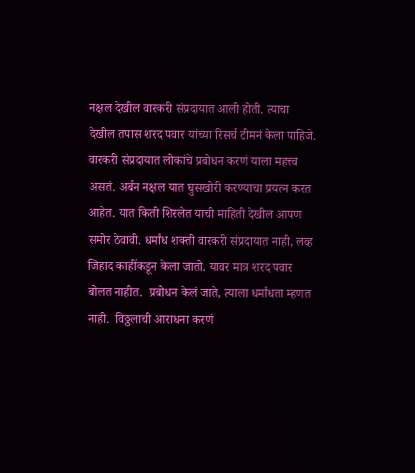नक्षल देखील वारकरी संप्रदायात आली होती. त्याचा देखील तपास शरद पवार यांच्या रिसर्च टीमनं केला पाहिजे. वारकरी संप्रदायात लोकांचे प्रबोधन करणं याला महत्त्व असतं. अर्बन नक्षल यात घुसखोरी करण्याचा प्रयत्न करत आहेत. यात किती शिरलेत याची माहिती देखील आपण समोर ठेवावी. धर्मांध शक्ती वारकरी संप्रदायात नाही, लव्ह जिहाद काहींकडून केला जातो. यावर मात्र शरद पवार बोलत नाहीत.  प्रबोधन केलं जाते, त्याला धर्मांधता म्हणत नाही.  विठ्ठलाची आराधना करणं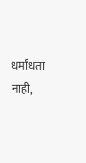धर्मांधता नाही,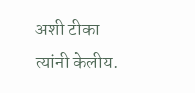अशी टीका त्यांनी केलीय.